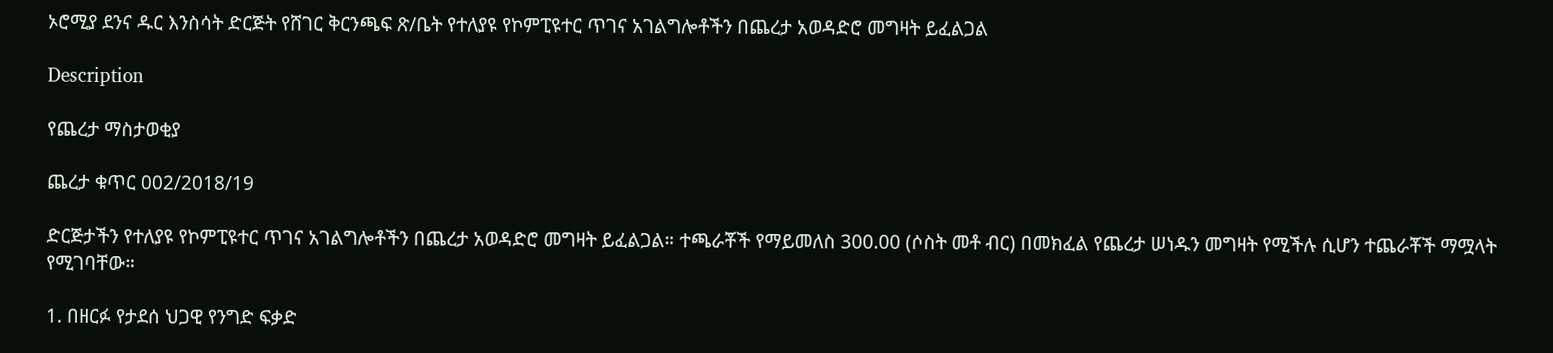ኦሮሚያ ደንና ዱር እንስሳት ድርጅት የሸገር ቅርንጫፍ ጽ/ቤት የተለያዩ የኮምፒዩተር ጥገና አገልግሎቶችን በጨረታ አወዳድሮ መግዛት ይፈልጋል

Description

የጨረታ ማስታወቂያ

ጨረታ ቁጥር 002/2018/19

ድርጅታችን የተለያዩ የኮምፒዩተር ጥገና አገልግሎቶችን በጨረታ አወዳድሮ መግዛት ይፈልጋል። ተጫራቾች የማይመለስ 300.00 (ሶስት መቶ ብር) በመክፈል የጨረታ ሠነዱን መግዛት የሚችሉ ሲሆን ተጨራቾች ማሟላት የሚገባቸው።

1. በዘርፉ የታደሰ ህጋዊ የንግድ ፍቃድ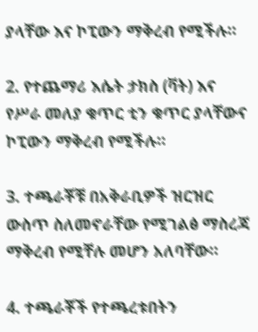ያላቸው እና ኮፒውን ማቅረብ የሚችሉ።

2. የተጨማሪ እሴት ታክስ (ቫት) እና የሥራ መለያ ቁጥር ቲን ቁጥር ያላቸውና ኮፒውን ማቅረብ የሚችሉ።

3. ተጫራቾቹ በአቅራቢዎች ዝርዝር ውስጥ ስለመኖራቸው የሚገልፅ ማስረጃ ማቅረብ የሚቸሉ መሆን አለባቸው።

4. ተጫራቾች የተጫረቱበትን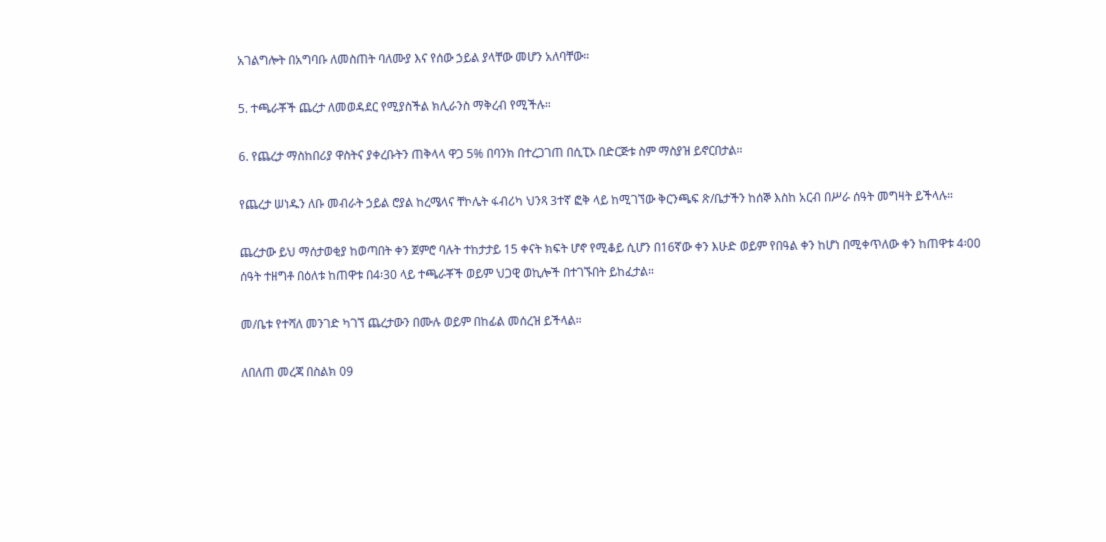አገልግሎት በአግባቡ ለመስጠት ባለሙያ እና የሰው ኃይል ያላቸው መሆን አለባቸው።

5. ተጫራቾች ጨረታ ለመወዳደር የሚያስችል ክሊራንስ ማቅረብ የሚችሉ።

6. የጨረታ ማስከበሪያ ዋስትና ያቀረቡትን ጠቅላላ ዋጋ 5% በባንክ በተረጋገጠ በሲፒኦ በድርጅቱ ስም ማስያዝ ይኖርበታል።

የጨረታ ሠነዱን ለቡ መብራት ኃይል ሮያል ከረሜላና ቸኮሌት ፋብሪካ ህንጻ 3ተኛ ፎቅ ላይ ከሚገኘው ቅርንጫፍ ጽ/ቤታችን ከሰኞ እስከ አርብ በሥራ ሰዓት መግዛት ይችላሉ።

ጨረታው ይህ ማሰታወቂያ ከወጣበት ቀን ጀምሮ ባሉት ተከታታይ 15 ቀናት ክፍት ሆኖ የሚቆይ ሲሆን በ16ኛው ቀን እሁድ ወይም የበዓል ቀን ከሆነ በሚቀጥለው ቀን ከጠዋቱ 4፡00 ሰዓት ተዘግቶ በዕለቱ ከጠዋቱ በ4፡30 ላይ ተጫራቾች ወይም ህጋዊ ወኪሎች በተገኙበት ይከፈታል።

መ/ቤቱ የተሻለ መንገድ ካገኘ ጨረታውን በሙሉ ወይም በከፊል መሰረዝ ይችላል።

ለበለጠ መረጃ በስልክ 09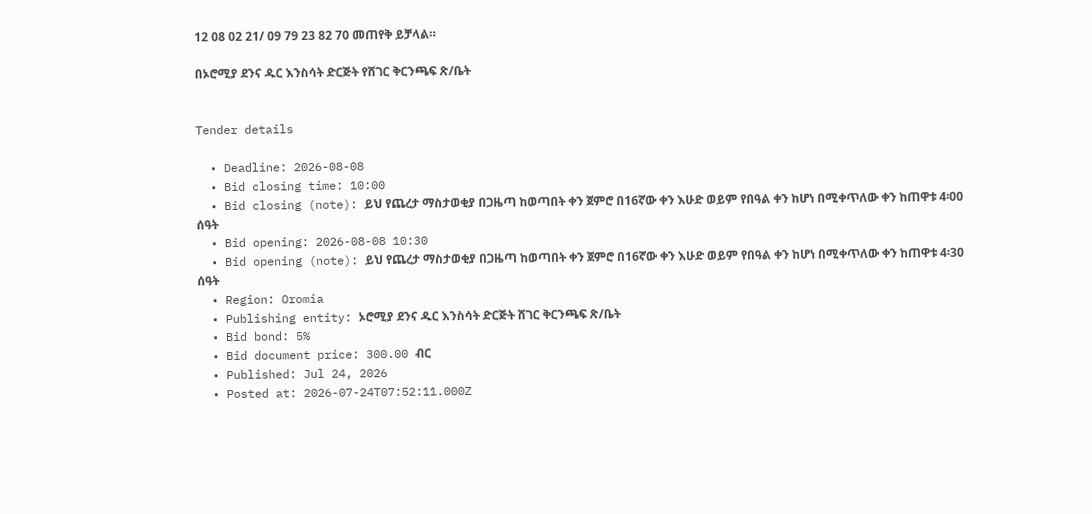12 08 02 21/ 09 79 23 82 70 መጠየቅ ይቻላል።

በኦሮሚያ ደንና ዱር እንስሳት ድርጅት የሸገር ቅርንጫፍ ጽ/ቤት


Tender details

  • Deadline: 2026-08-08
  • Bid closing time: 10:00
  • Bid closing (note): ይህ የጨረታ ማስታወቂያ በጋዜጣ ከወጣበት ቀን ጀምሮ በ16ኛው ቀን እሁድ ወይም የበዓል ቀን ከሆነ በሚቀጥለው ቀን ከጠዋቱ 4፡00 ሰዓት
  • Bid opening: 2026-08-08 10:30
  • Bid opening (note): ይህ የጨረታ ማስታወቂያ በጋዜጣ ከወጣበት ቀን ጀምሮ በ16ኛው ቀን እሁድ ወይም የበዓል ቀን ከሆነ በሚቀጥለው ቀን ከጠዋቱ 4፡30 ሰዓት
  • Region: Oromia
  • Publishing entity: ኦሮሚያ ደንና ዱር እንስሳት ድርጅት ሸገር ቅርንጫፍ ጽ/ቤት
  • Bid bond: 5%
  • Bid document price: 300.00 ብር
  • Published: Jul 24, 2026
  • Posted at: 2026-07-24T07:52:11.000Z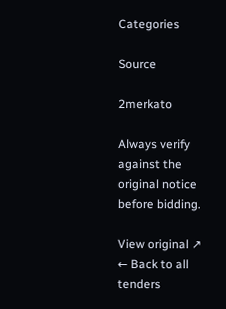Categories

Source

2merkato

Always verify against the original notice before bidding.

View original ↗
← Back to all tenders